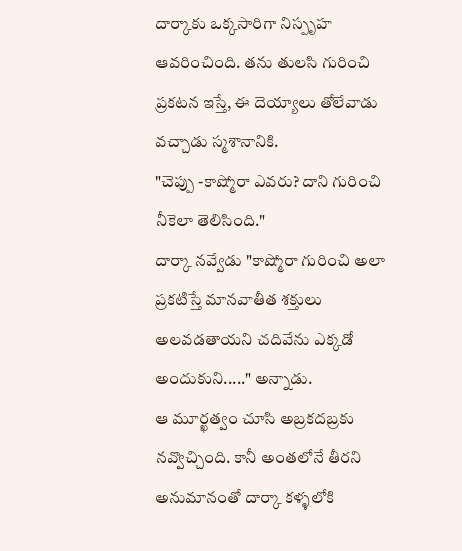దార్కాకు ఒక్కసారిగా నిస్పృహ ఆవరించింది. తను తులసి గురించి ప్రకటన ఇస్తే, ఈ దెయ్యాలు తోలేవాడు వచ్చాడు స్మశానానికి.
"చెప్పు -కాష్మోరా ఎవరు? దాని గురించి నీకెలా తెలిసింది."
దార్కా నవ్వేడు "కాష్మోరా గురించి అలా ప్రకటిస్తే మానవాతీత శక్తులు అలవడతాయని చదివేను ఎక్కడో అందుకుని....." అన్నాడు.
ఆ మూర్ఖత్వం చూసి అబ్రకదబ్రకు నవ్వొచ్చింది. కానీ అంతలోనే తీరని అనుమానంతో దార్కా కళ్ళలోకి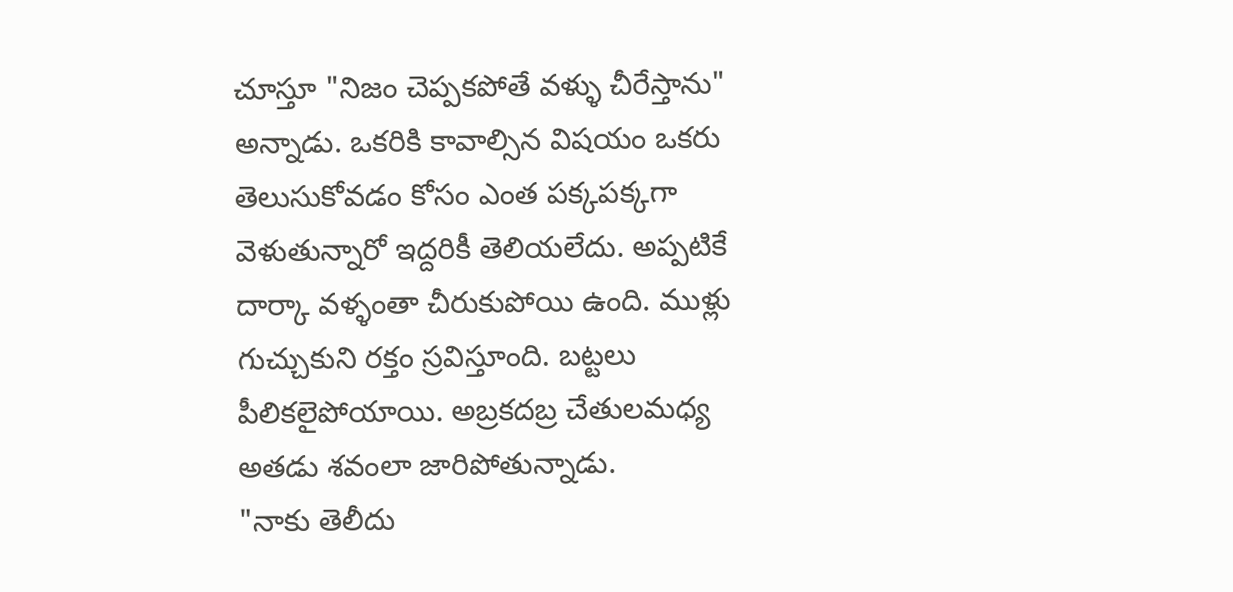చూస్తూ "నిజం చెప్పకపోతే వళ్ళు చీరేస్తాను" అన్నాడు. ఒకరికి కావాల్సిన విషయం ఒకరు తెలుసుకోవడం కోసం ఎంత పక్కపక్కగా వెళుతున్నారో ఇద్దరికీ తెలియలేదు. అప్పటికే దార్కా వళ్ళంతా చీరుకుపోయి ఉంది. ముళ్లు గుచ్చుకుని రక్తం స్రవిస్తూంది. బట్టలు పీలికలైపోయాయి. అబ్రకదబ్ర చేతులమధ్య అతడు శవంలా జారిపోతున్నాడు.
"నాకు తెలీదు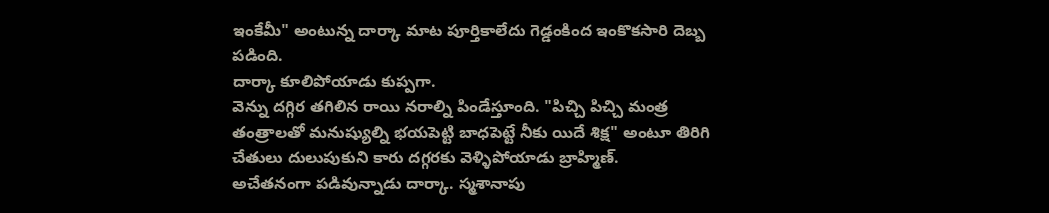ఇంకేమీ" అంటున్న దార్కా మాట పూర్తికాలేదు గెడ్డంకింద ఇంకొకసారి దెబ్బ పడింది.
దార్కా కూలిపోయాడు కుప్పగా.
వెన్ను దగ్గిర తగిలిన రాయి నరాల్ని పిండేస్తూంది. "పిచ్చి పిచ్చి మంత్ర తంత్రాలతో మనుష్యుల్ని భయపెట్టి బాధపెట్టే నీకు యిదే శిక్ష" అంటూ తిరిగి చేతులు దులుపుకుని కారు దగ్గరకు వెళ్ళిపోయాడు బ్రాహ్మిణ్.
అచేతనంగా పడివున్నాడు దార్కా. స్మశానాపు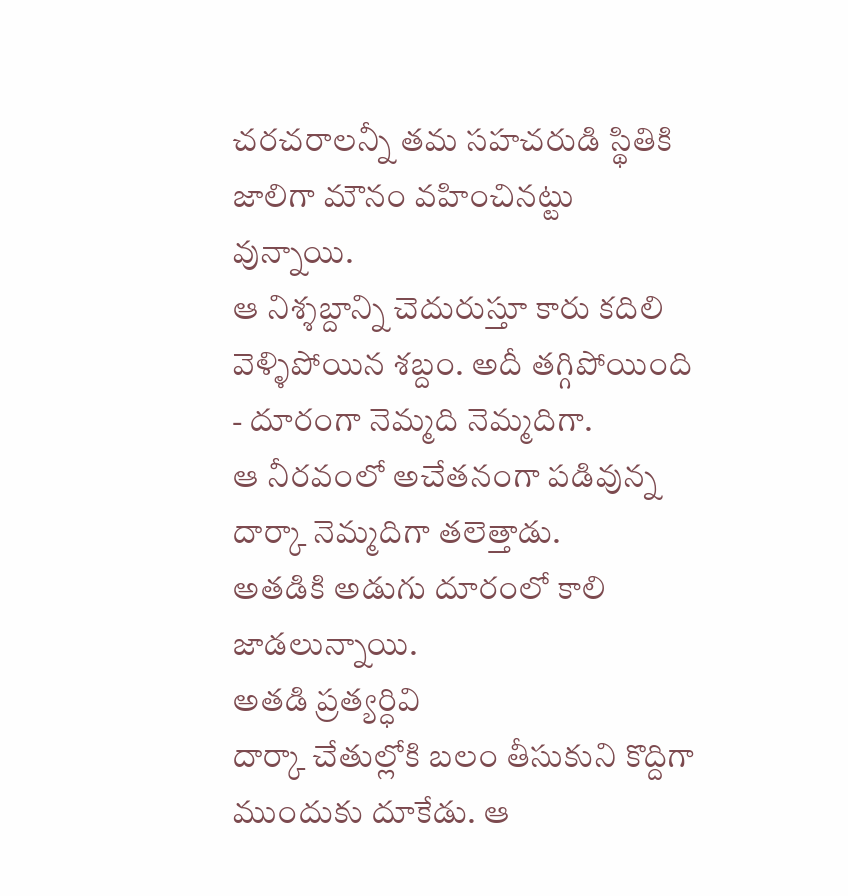చరచరాలన్నీ తమ సహచరుడి స్థితికి జాలిగా మౌనం వహించినట్టు వున్నాయి.
ఆ నిశ్శబ్దాన్ని చెదురుస్తూ కారు కదిలి వెళ్ళిపోయిన శబ్దం. అదీ తగ్గిపోయింది - దూరంగా నెమ్మది నెమ్మదిగా.
ఆ నీరవంలో అచేతనంగా పడివున్న దార్కా నెమ్మదిగా తలెత్తాడు.
అతడికి అడుగు దూరంలో కాలి జాడలున్నాయి.
అతడి ప్రత్యర్ధివి
దార్కా చేతుల్లోకి బలం తీసుకుని కొద్దిగా ముందుకు దూకేడు. ఆ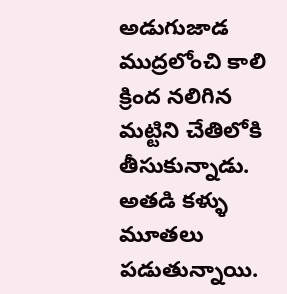అడుగుజాడ ముద్రలోంచి కాలి క్రింద నలిగిన మట్టిని చేతిలోకి తీసుకున్నాడు.
అతడి కళ్ళు మూతలు పడుతున్నాయి.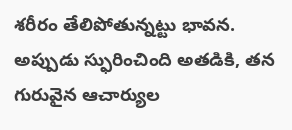శరీరం తేలిపోతున్నట్టు భావన.
అప్పుడు స్ఫురించింది అతడికి, తన గురువైన ఆచార్యుల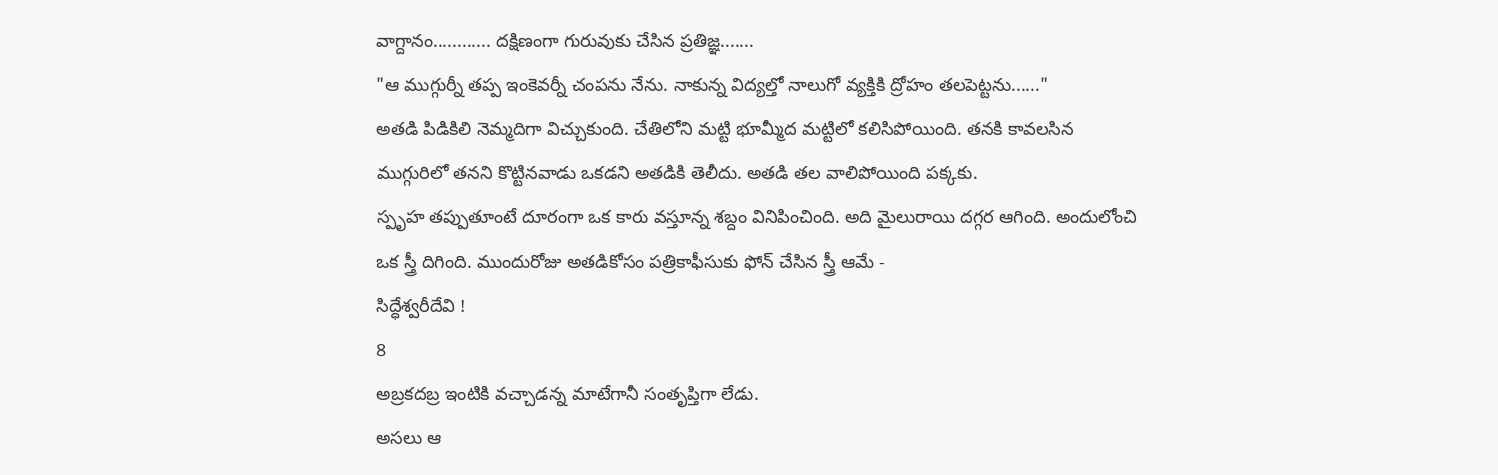వాగ్దానం............ దక్షిణంగా గురువుకు చేసిన ప్రతిజ్ఞ.......
"ఆ ముగ్గుర్నీ తప్ప ఇంకెవర్నీ చంపను నేను. నాకున్న విద్యల్తో నాలుగో వ్యక్తికి ద్రోహం తలపెట్టను......"
అతడి పిడికిలి నెమ్మదిగా విచ్చుకుంది. చేతిలోని మట్టి భూమ్మీద మట్టిలో కలిసిపోయింది. తనకి కావలసిన ముగ్గురిలో తనని కొట్టినవాడు ఒకడని అతడికి తెలీదు. అతడి తల వాలిపోయింది పక్కకు.
స్పృహ తప్పుతూంటే దూరంగా ఒక కారు వస్తూన్న శబ్దం వినిపించింది. అది మైలురాయి దగ్గర ఆగింది. అందులోంచి ఒక స్త్రీ దిగింది. ముందురోజు అతడికోసం పత్రికాఫీసుకు ఫోన్ చేసిన స్త్రీ ఆమే -
సిద్ధేశ్వరీదేవి !
8
అబ్రకదబ్ర ఇంటికి వచ్చాడన్న మాటేగానీ సంతృప్తిగా లేడు.
అసలు ఆ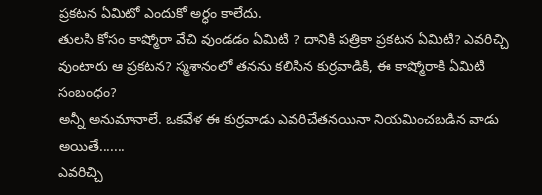ప్రకటన ఏమిటో ఎందుకో అర్ధం కాలేదు.
తులసి కోసం కాష్మోరా వేచి వుండడం ఏమిటి ? దానికి పత్రికా ప్రకటన ఏమిటి? ఎవరిచ్చి వుంటారు ఆ ప్రకటన? స్మశానంలో తనను కలిసిన కుర్రవాడికి, ఈ కాష్మోరాకి ఏమిటి సంబంధం?
అన్నీ అనుమానాలే. ఒకవేళ ఈ కుర్రవాడు ఎవరిచేతనయినా నియమించబడిన వాడు అయితే.......
ఎవరిచ్చి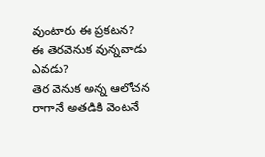వుంటారు ఈ ప్రకటన?
ఈ తెరవెనుక వున్నవాడు ఎవడు?
తెర వెనుక అన్న ఆలోచన రాగానే అతడికి వెంటనే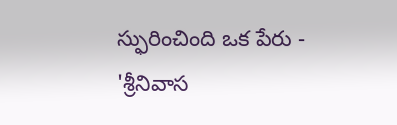స్ఫురించింది ఒక పేరు -
'శ్రీనివాస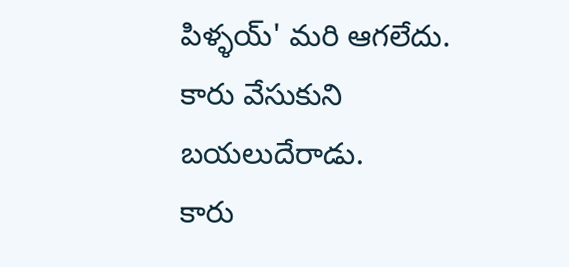పిళ్ళయ్' మరి ఆగలేదు.
కారు వేసుకుని బయలుదేరాడు.
కారు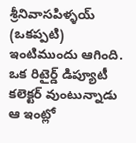శ్రీనివాసపిళ్ళయ్ (ఒకప్పటి) ఇంటిముందు ఆగింది.
ఒక రిటైర్డ్ డిప్యూటీ కలెక్టర్ వుంటున్నాడు ఆ ఇంట్లో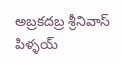అబ్రకదబ్ర శ్రీనివాస్ పిళ్ళయ్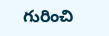గురించి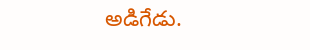అడిగేడు.